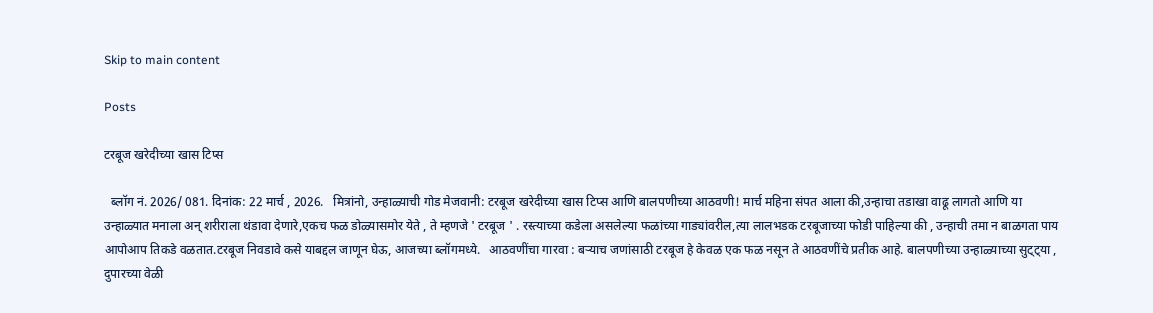Skip to main content

Posts

टरबूज खरेदीच्या खास टिप्स

  ब्लॉग नं. 2026/ 081. दिनांक: 22 मार्च , 2026.   मित्रांनो, उन्हाळ्याची गोड मेजवानी: टरबूज खरेदीच्या खास टिप्स आणि बालपणीच्या आठवणी! मार्च महिना संपत आला की,उन्हाचा तडाखा वाढू लागतो आणि या उन्हाळ्यात मनाला अन् शरीराला थंडावा देणारे,एकच फळ डोळ्यासमोर येते , ते म्हणजे ' टरबूज ' . रस्त्याच्या कडेला असलेल्या फळांच्या गाड्यांवरील,त्या लालभडक टरबूजाच्या फोडी पाहिल्या की , उन्हाची तमा न बाळगता पाय आपोआप तिकडे वळतात.टरबूज निवडावे कसे याबद्दल जाणून घेऊ, आजच्या ब्लॉगमध्ये.   आठवणींचा गारवा : बऱ्याच जणांसाठी टरबूज हे केवळ एक फळ नसून ते आठवणींचे प्रतीक आहे. बालपणीच्या उन्हाळ्याच्या सुट्ट्या , दुपारच्या वेळी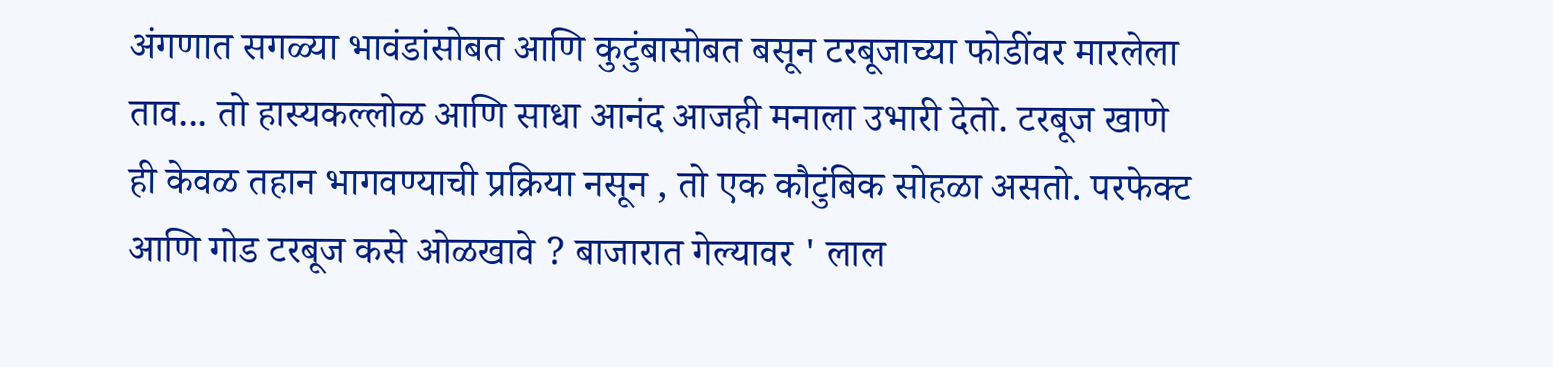अंगणात सगळ्या भावंडांसोबत आणि कुटुंबासोबत बसून टरबूजाच्या फोडींवर मारलेला ताव... तो हास्यकल्लोळ आणि साधा आनंद आजही मनाला उभारी देतो. टरबूज खाणे ही केवळ तहान भागवण्याची प्रक्रिया नसून , तो एक कौटुंबिक सोहळा असतो. परफेक्ट आणि गोड टरबूज कसे ओळखावे ? बाजारात गेल्यावर ' लाल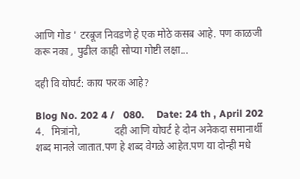आणि गोड ' टरबूज निवडणे हे एक मोठे कसब आहे. पण काळजी करू नका , पुढील काही सोप्या गोष्टी लक्षा...

दही वि योघर्ट: काय फरक आहे?

Blog No. 202 4 /   080.    Date: 24 th , April 202 4.   मित्रांनो,             दही आणि योघर्ट हे दोन अनेकदा समानार्थी शब्द मानले जातात.पण हे शब्द वेगळे आहेत.पण या दोन्ही मधे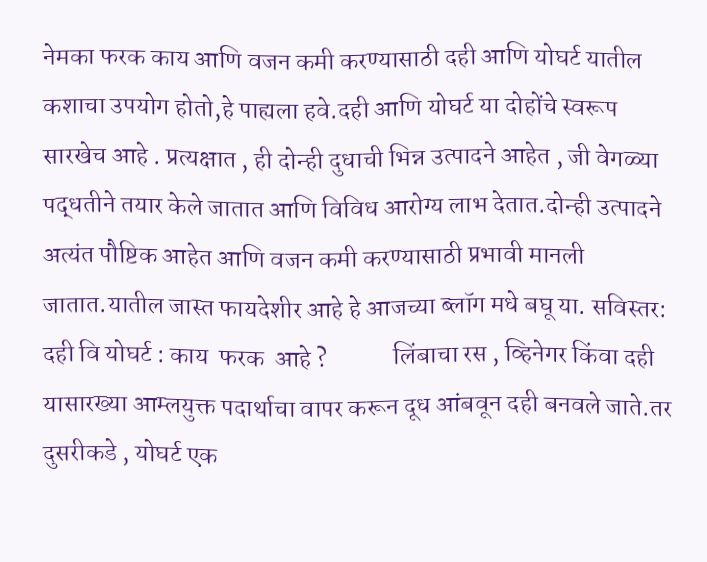नेमका फरक काय आणि वजन कमी करण्यासाठी दही आणि योघर्ट यातील कशाचा उपयोग होतो,हे पाह्यला हवे.दही आणि योघर्ट या दोहोंचे स्वरूप सारखेच आहे . प्रत्यक्षात , ही दोन्ही दुधाची भिन्न उत्पादने आहेत , जी वेगळ्या पद्धतीने तयार केले जातात आणि विविध आरोग्य लाभ देतात.दोन्ही उत्पादने अत्यंत पौष्टिक आहेत आणि वजन कमी करण्यासाठी प्रभावी मानली जातात.यातील जास्त फायदेशीर आहे हे आजच्या ब्लॉग मधे बघू या. सविस्तर: दही वि योघर्ट : काय  फरक  आहे ?             लिंबाचा रस , व्हिनेगर किंवा दही यासारख्या आम्लयुक्त पदार्थाचा वापर करून दूध आंबवून दही बनवले जाते.तर दुसरीकडे , योघर्ट एक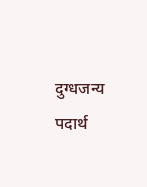दुग्धजन्य पदार्थ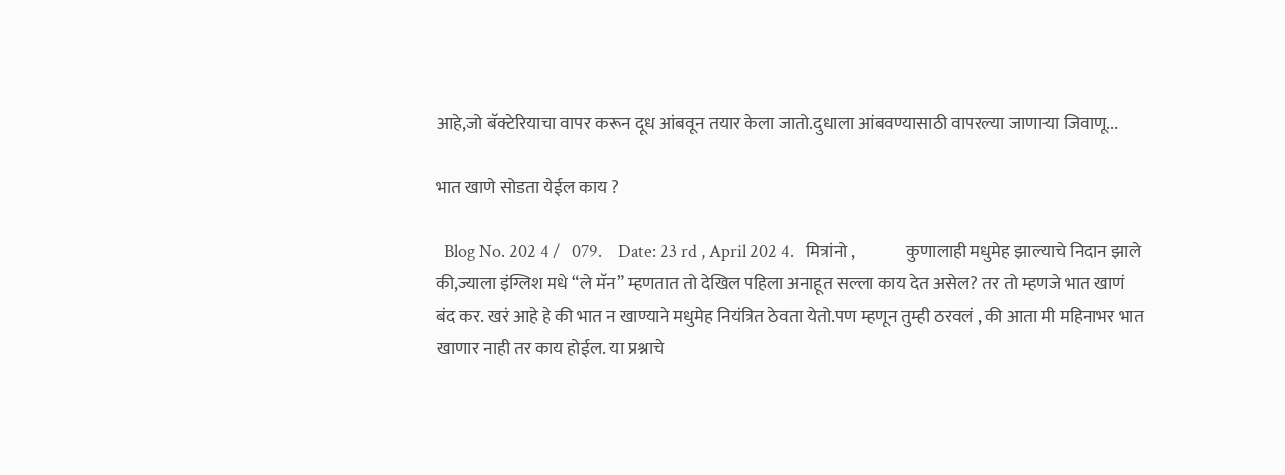आहे,जो बॅक्टेरियाचा वापर करून दूध आंबवून तयार केला जातो.दुधाला आंबवण्यासाठी वापरल्या जाणाऱ्या जिवाणू...

भात खाणे सोडता येईल काय ?

  Blog No. 202 4 /   079.    Date: 23 rd , April 202 4.   मित्रांनो ,               कुणालाही मधुमेह झाल्याचे निदान झाले की,ज्याला इंग्लिश मधे “ले मॅन” म्हणतात तो देखिल पहिला अनाहूत सल्ला काय देत असेल? तर तो म्हणजे भात खाणं बंद कर. खरं आहे हे की भात न खाण्याने मधुमेह नियंत्रित ठेवता येतो.पण म्हणून तुम्ही ठरवलं , की आता मी महिनाभर भात खाणार नाही तर काय होईल. या प्रश्नाचे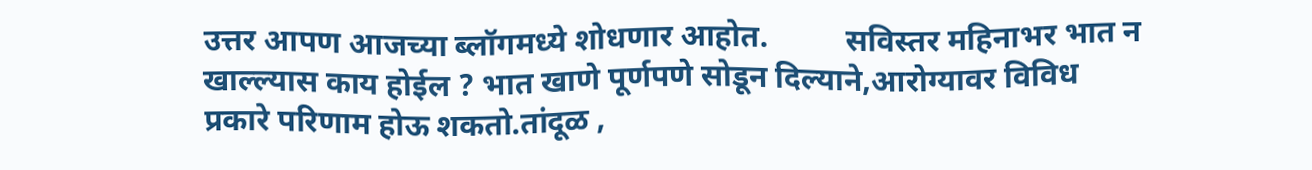उत्तर आपण आजच्या ब्लॉगमध्ये शोधणार आहोत.          सविस्तर महिनाभर भात न खाल्ल्यास काय होईल ? भात खाणे पूर्णपणे सोडून दिल्याने,आरोग्यावर विविध प्रकारे परिणाम होऊ शकतो.तांदूळ ,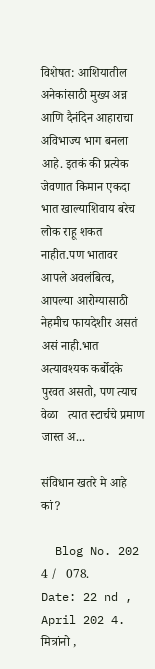विशेषत: आशियातील अनेकांसाठी मुख्य अन्न आणि दैनंदिन आहाराचा अविभाज्य भाग बनला आहे. इतकं की प्रत्येक जेवणात किमान एकदा भात खाल्याशिवाय बरेच लोक राहू शकत नाहीत.पण भातावर आपले अवलंबित्व, आपल्या आरोग्यासाठी नेहमीच फायदेशीर असतं असं नाही.भात अत्यावश्यक कर्बोदके पुरवत असतो, पण त्याच वेळा   त्यात स्टार्चचे प्रमाण जास्त अ...

संविधान खतरे मे आहे कां?

  Blog No. 202 4 /   078.    Date: 22 nd , April 202 4.   मित्रांनो ,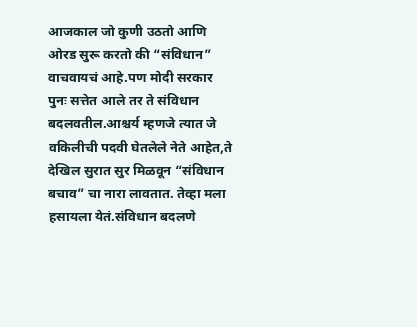आजकाल जो कुणी उठतो आणि ओरड सुरू करतो की “संविधान” वाचवायचं आहे.पण मोदी सरकार पुनः सत्तेत आले तर ते संविधान बदलवतील.आश्चर्य म्हणजे त्यात जे वकिलीची पदवी घेतलेले नेते आहेत,ते देखिल सुरात सुर मिळवून “संविधान बचाव” चा नारा लावतात. तेव्हा मला हसायला येतं.संविधान बदलणे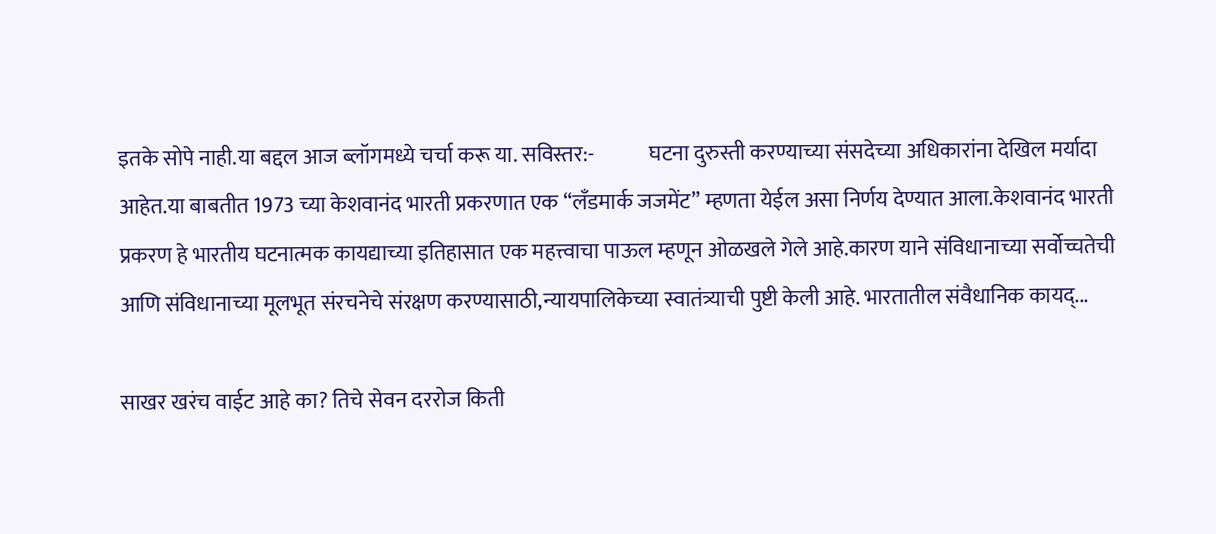इतके सोपे नाही.या बद्दल आज ब्लॉगमध्ये चर्चा करू या. सविस्तर:-             घटना दुरुस्ती करण्याच्या संसदेच्या अधिकारांना देखिल मर्यादा आहेत.या बाबतीत 1973 च्या केशवानंद भारती प्रकरणात एक “लॅंडमार्क जजमेंट” म्हणता येईल असा निर्णय देण्यात आला.केशवानंद भारती प्रकरण हे भारतीय घटनात्मक कायद्याच्या इतिहासात एक महत्त्वाचा पाऊल म्हणून ओळखले गेले आहे.कारण याने संविधानाच्या सर्वोच्चतेची आणि संविधानाच्या मूलभूत संरचनेचे संरक्षण करण्यासाठी,न्यायपालिकेच्या स्वातंत्र्याची पुष्टी केली आहे. भारतातील संवैधानिक कायद्...

साखर खरंच वाईट आहे का? तिचे सेवन दररोज किती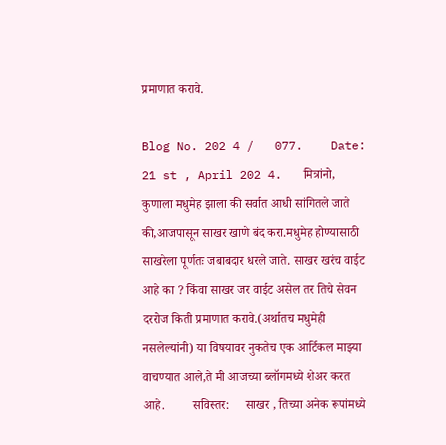प्रमाणात करावे.

Blog No. 202 4 /   077.    Date: 21 st , April 202 4.   मित्रांनो,               कुणाला मधुमेह झाला की सर्वात आधी सांगितले जाते की,आजपासून साखर खाणे बंद करा.मधुमेह होण्यासाठी साखरेला पूर्णतः जबाबदार धरले जाते. साखर खरंच वाईट आहे का ? किंवा साखर जर वाईट असेल तर तिचे सेवन दररोज किती प्रमाणात करावे.(अर्थातच मधुमेही नसलेल्यांनी) या विषयावर नुकतेच एक आर्टिकल माझ्या वाचण्यात आले,ते मी आजच्या ब्लॉगमध्ये शेअर करत आहे.         सविस्तर:     साखर , तिच्या अनेक रूपांमध्ये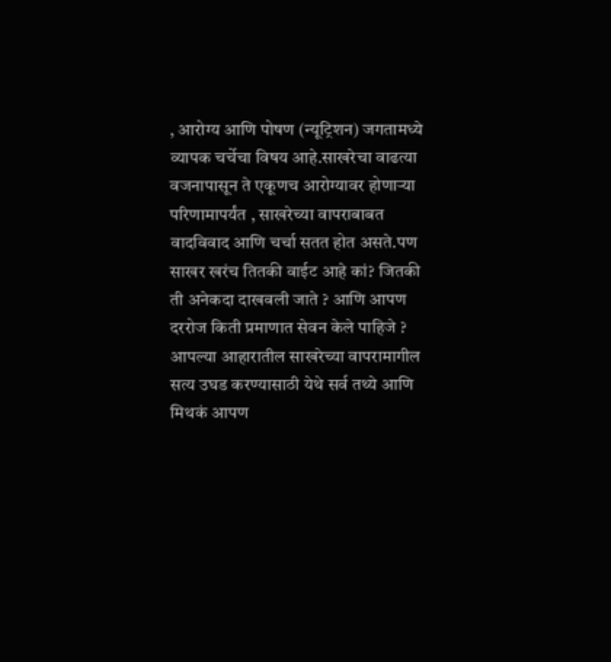, आरोग्य आणि पोषण (न्यूट्रिशन) जगतामध्ये व्यापक चर्चेचा विषय आहे.साखरेचा वाढत्या वजनापासून ते एकूणच आरोग्यावर होणाऱ्या परिणामापर्यंत , साखरेच्या वापराबाबत वादविवाद आणि चर्चा सतत होत असते.पण साखर खरंच तितकी वाईट आहे कां? जितकी ती अनेकदा दाखवली जाते ? आणि आपण दररोज किती प्रमाणात सेवन केले पाहिजे ? आपल्या आहारातील साखरेच्या वापरामागील सत्य उघड करण्यासाठी येथे सर्व तथ्ये आणि मिथकं आपण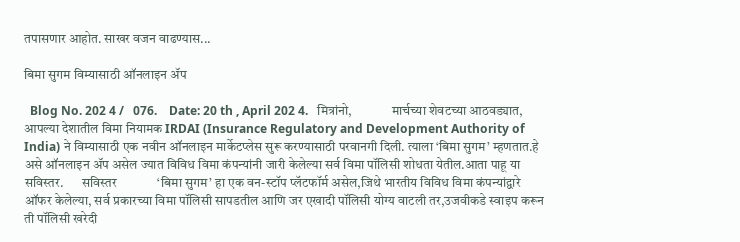तपासणार आहोत. साखर वजन वाढण्यास...

बिमा सुगम विम्यासाठी ऑनलाइन ॲप

  Blog No. 202 4 /   076.    Date: 20 th , April 202 4.   मित्रांनो,               मार्चच्या शेवटच्या आठवड्यात, आपल्या देशातील विमा नियामक IRDAI (Insurance Regulatory and Development Authority of India) ने विम्यासाठी एक नवीन ऑनलाइन मार्केटप्लेस सुरू करण्यासाठी परवानगी दिली. त्याला ‘बिमा सुगम’ म्हणतात.हे असे ऑनलाइन ॲप असेल ज्यात विविध विमा कंपन्यांनी जारी केलेल्या सर्व विमा पॉलिसी शोधता येतील.आता पाहू या सविस्तर.       सविस्तर             ‘बिमा सुगम’ हा एक वन-स्टॉप प्लॅटफॉर्म असेल,जिथे भारतीय विविध विमा कंपन्यांद्वारे ऑफर केलेल्या, सर्व प्रकारच्या विमा पॉलिसी सापडतील आणि जर एखादी पॉलिसी योग्य वाटली तर,उजवीकडे स्वाइप करून   ती पॉलिसी खरेदी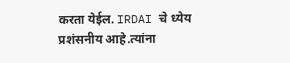करता येईल. IRDAI चे ध्येय प्रशंसनीय आहे.त्यांना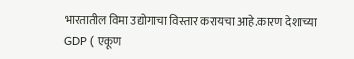भारतातील विमा उद्योगाचा विस्तार करायचा आहे.कारण देशाच्या GDP ( एकूण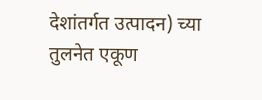देशांतर्गत उत्पादन) च्या तुलनेत एकूण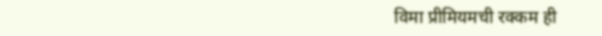विमा प्रीमियमची रक्कम ही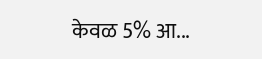केवळ 5% आ...